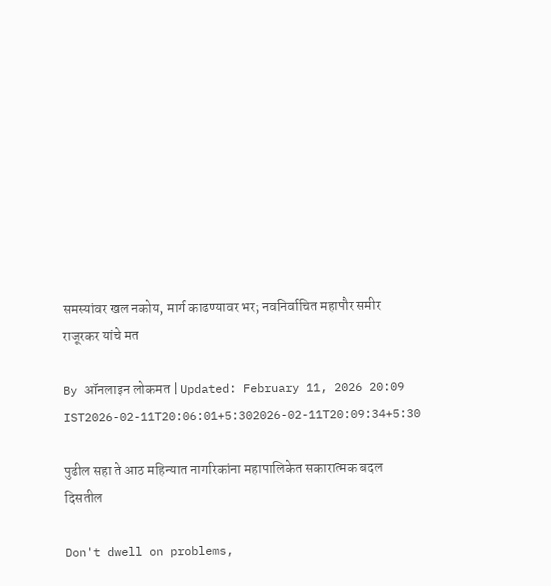समस्यांवर खल नकोय, मार्ग काढण्यावर भर; नवनिर्वाचित महापौर समीर राजूरकर यांचे मत

By ऑनलाइन लोकमत | Updated: February 11, 2026 20:09 IST2026-02-11T20:06:01+5:302026-02-11T20:09:34+5:30

पुढील सहा ते आठ महिन्यात नागरिकांना महापालिकेत सकारात्मक बदल दिसतील

Don't dwell on problems,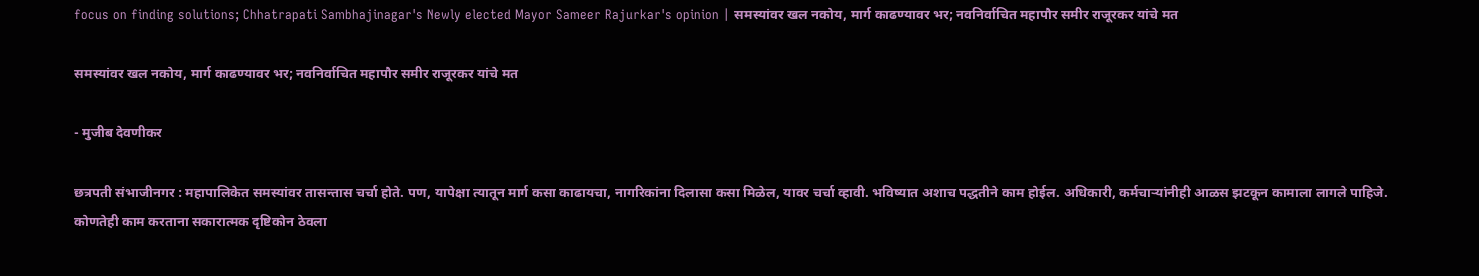focus on finding solutions; Chhatrapati Sambhajinagar's Newly elected Mayor Sameer Rajurkar's opinion | समस्यांवर खल नकोय, मार्ग काढण्यावर भर; नवनिर्वाचित महापौर समीर राजूरकर यांचे मत

समस्यांवर खल नकोय, मार्ग काढण्यावर भर; नवनिर्वाचित महापौर समीर राजूरकर यांचे मत

- मुजीब देवणीकर

छत्रपती संभाजीनगर : महापालिकेत समस्यांवर तासन्तास चर्चा होते. पण, यापेक्षा त्यातून मार्ग कसा काढायचा, नागरिकांना दिलासा कसा मिळेल, यावर चर्चा व्हावी. भविष्यात अशाच पद्धतीने काम होईल. अधिकारी, कर्मचाऱ्यांनीही आळस झटकून कामाला लागले पाहिजे. कोणतेही काम करताना सकारात्मक दृष्टिकोन ठेवला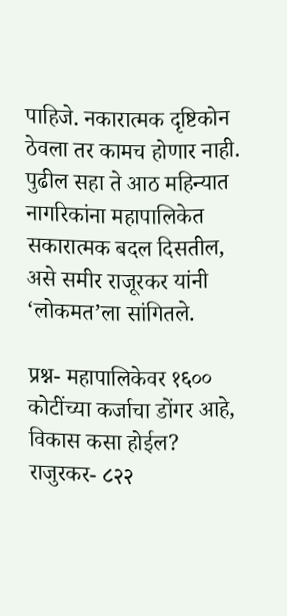पाहिजे. नकारात्मक दृष्टिकोन ठेवला तर कामच होणार नाही. पुढील सहा ते आठ महिन्यात नागरिकांना महापालिकेत सकारात्मक बदल दिसतील, असे समीर राजूरकर यांनी ‘लोकमत’ला सांगितले.

प्रश्न- महापालिकेवर १६०० कोटींच्या कर्जाचा डोंगर आहे, विकास कसा होईल?
राजुरकर- ८२२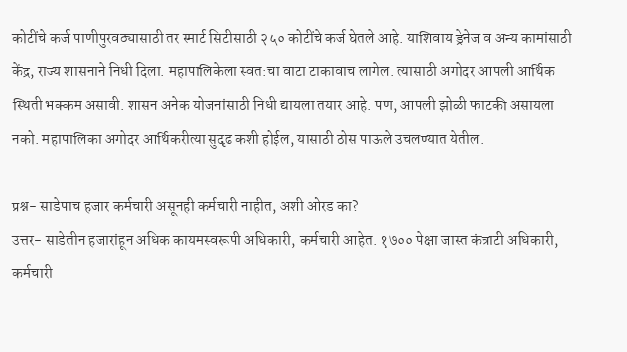कोटींचे कर्ज पाणीपुरवठ्यासाठी तर स्मार्ट सिटीसाठी २५० कोटींचे कर्ज घेतले आहे. याशिवाय ड्रेनेज व अन्य कामांसाठी केंद्र, राज्य शासनाने निधी दिला. महापालिकेला स्वत:चा वाटा टाकावाच लागेल. त्यासाठी अगोदर आपली आर्थिक स्थिती भक्कम असावी. शासन अनेक योजनांसाठी निधी द्यायला तयार आहे. पण, आपली झोळी फाटकी असायला नको. महापालिका अगोदर आर्थिकरीत्या सुदृढ कशी होईल, यासाठी ठोस पाऊले उचलण्यात येतील.

प्रश्न- साडेपाच हजार कर्मचारी असूनही कर्मचारी नाहीत, अशी ओरड का?
उत्तर- साडेतीन हजारांहून अधिक कायमस्वरूपी अधिकारी, कर्मचारी आहेत. १७०० पेक्षा जास्त कंत्राटी अधिकारी, कर्मचारी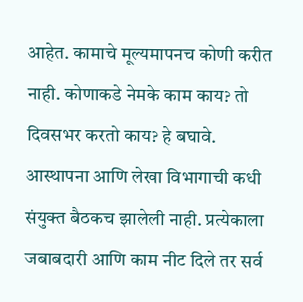आहेत. कामाचे मूल्यमापनच कोणी करीत नाही. कोणाकडे नेमके काम काय? तो दिवसभर करतो काय? हे बघावे. आस्थापना आणि लेखा विभागाची कधी संयुक्त बैठकच झालेली नाही. प्रत्येकाला जबाबदारी आणि काम नीट दिले तर सर्व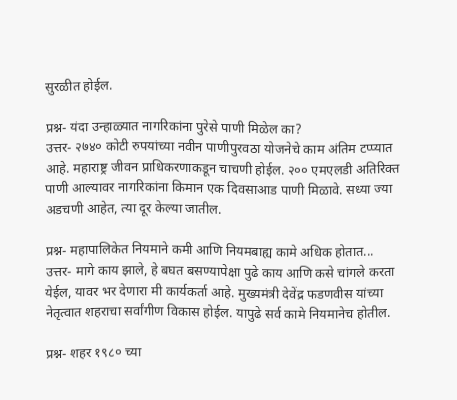सुरळीत होईल.

प्रश्न- यंदा उन्हाळ्यात नागरिकांना पुरेसे पाणी मिळेल का?
उत्तर- २७४० कोटी रुपयांच्या नवीन पाणीपुरवठा योजनेचे काम अंतिम टप्प्यात आहे. महाराष्ट्र जीवन प्राधिकरणाकडून चाचणी होईल. २०० एमएलडी अतिरिक्त पाणी आल्यावर नागरिकांना किमान एक दिवसाआड पाणी मिळावे. सध्या ज्या अडचणी आहेत, त्या दूर केल्या जातील.

प्रश्न- महापालिकेत नियमाने कमी आणि नियमबाह्य कामे अधिक होतात...
उत्तर- मागे काय झाले, हे बघत बसण्यापेक्षा पुढे काय आणि कसे चांगले करता येईल, यावर भर देणारा मी कार्यकर्ता आहे. मुख्यमंत्री देवेंद्र फडणवीस यांच्या नेतृत्वात शहराचा सर्वांगीण विकास होईल. यापुढे सर्व कामे नियमानेच होतील.

प्रश्न- शहर १९८० च्या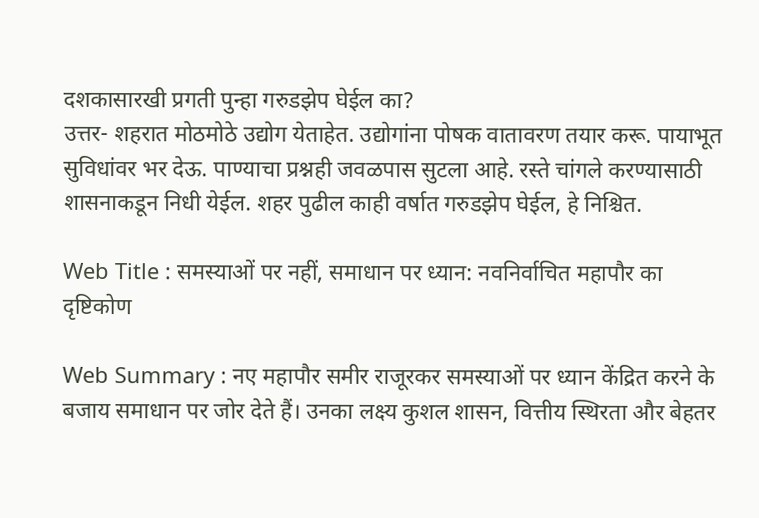दशकासारखी प्रगती पुन्हा गरुडझेप घेईल का?
उत्तर- शहरात मोठमोठे उद्योग येताहेत. उद्योगांना पोषक वातावरण तयार करू. पायाभूत सुविधांवर भर देऊ. पाण्याचा प्रश्नही जवळपास सुटला आहे. रस्ते चांगले करण्यासाठी शासनाकडून निधी येईल. शहर पुढील काही वर्षात गरुडझेप घेईल, हे निश्चित.

Web Title : समस्याओं पर नहीं, समाधान पर ध्यान: नवनिर्वाचित महापौर का दृष्टिकोण

Web Summary : नए महापौर समीर राजूरकर समस्याओं पर ध्यान केंद्रित करने के बजाय समाधान पर जोर देते हैं। उनका लक्ष्य कुशल शासन, वित्तीय स्थिरता और बेहतर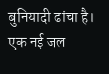बुनियादी ढांचा है। एक नई जल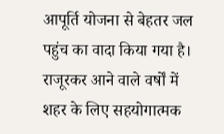आपूर्ति योजना से बेहतर जल पहुंच का वादा किया गया है। राजूरकर आने वाले वर्षों में शहर के लिए सहयोगात्मक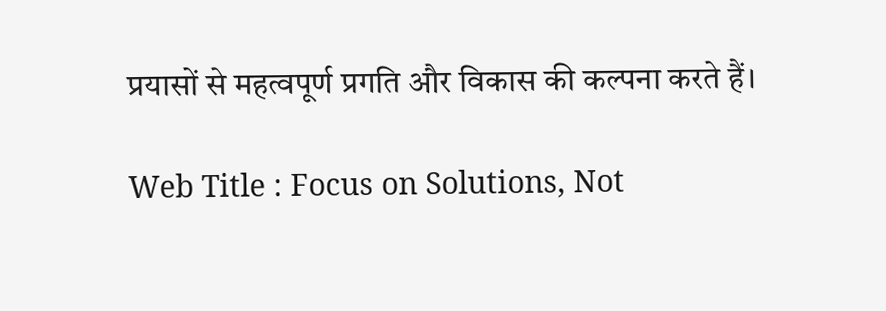प्रयासों से महत्वपूर्ण प्रगति और विकास की कल्पना करते हैं।

Web Title : Focus on Solutions, Not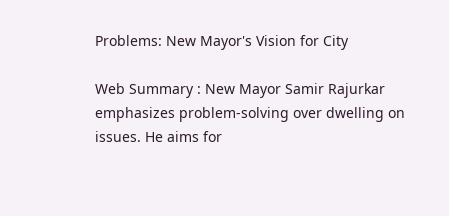Problems: New Mayor's Vision for City

Web Summary : New Mayor Samir Rajurkar emphasizes problem-solving over dwelling on issues. He aims for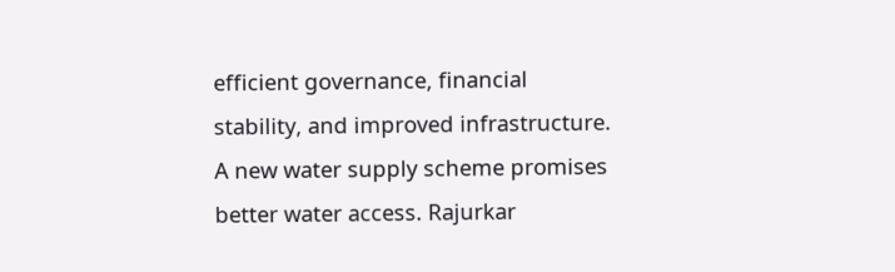efficient governance, financial stability, and improved infrastructure. A new water supply scheme promises better water access. Rajurkar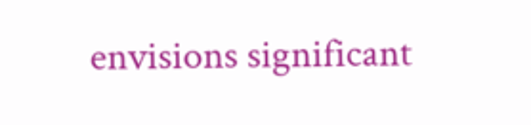envisions significant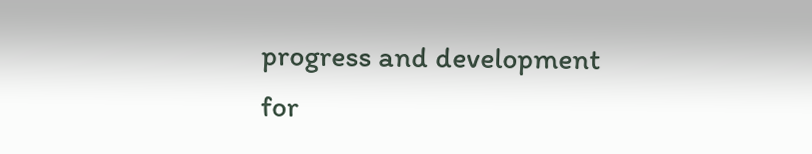progress and development for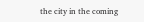the city in the coming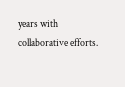years with collaborative efforts.